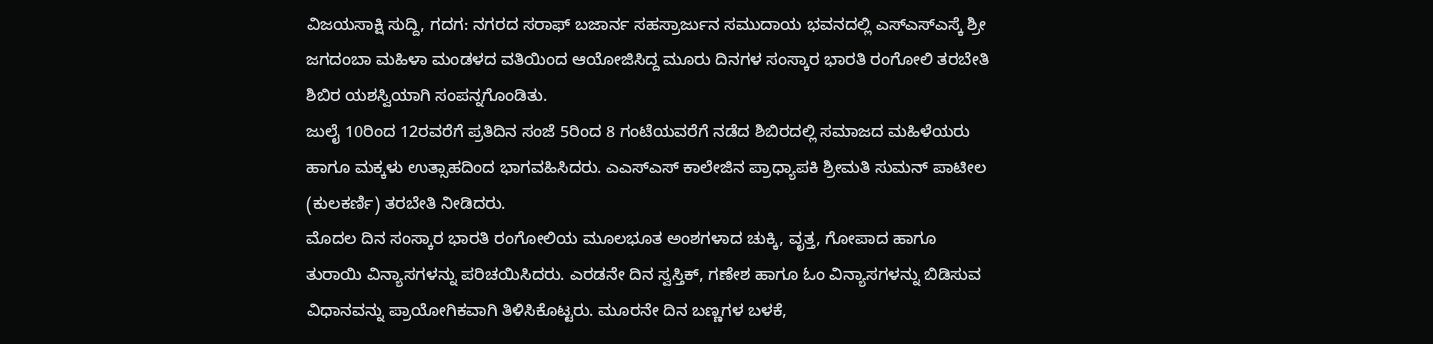ವಿಜಯಸಾಕ್ಷಿ ಸುದ್ದಿ, ಗದಗ: ನಗರದ ಸರಾಫ್ ಬಜಾರ್ನ ಸಹಸ್ರಾರ್ಜುನ ಸಮುದಾಯ ಭವನದಲ್ಲಿ ಎಸ್ಎಸ್ಎಸ್ಕೆ ಶ್ರೀ ಜಗದಂಬಾ ಮಹಿಳಾ ಮಂಡಳದ ವತಿಯಿಂದ ಆಯೋಜಿಸಿದ್ದ ಮೂರು ದಿನಗಳ ಸಂಸ್ಕಾರ ಭಾರತಿ ರಂಗೋಲಿ ತರಬೇತಿ ಶಿಬಿರ ಯಶಸ್ವಿಯಾಗಿ ಸಂಪನ್ನಗೊಂಡಿತು.
ಜುಲೈ 10ರಿಂದ 12ರವರೆಗೆ ಪ್ರತಿದಿನ ಸಂಜೆ 5ರಿಂದ 8 ಗಂಟೆಯವರೆಗೆ ನಡೆದ ಶಿಬಿರದಲ್ಲಿ ಸಮಾಜದ ಮಹಿಳೆಯರು ಹಾಗೂ ಮಕ್ಕಳು ಉತ್ಸಾಹದಿಂದ ಭಾಗವಹಿಸಿದರು. ಎಎಸ್ಎಸ್ ಕಾಲೇಜಿನ ಪ್ರಾಧ್ಯಾಪಕಿ ಶ್ರೀಮತಿ ಸುಮನ್ ಪಾಟೀಲ (ಕುಲಕರ್ಣಿ) ತರಬೇತಿ ನೀಡಿದರು.
ಮೊದಲ ದಿನ ಸಂಸ್ಕಾರ ಭಾರತಿ ರಂಗೋಲಿಯ ಮೂಲಭೂತ ಅಂಶಗಳಾದ ಚುಕ್ಕಿ, ವೃತ್ತ, ಗೋಪಾದ ಹಾಗೂ ತುರಾಯಿ ವಿನ್ಯಾಸಗಳನ್ನು ಪರಿಚಯಿಸಿದರು. ಎರಡನೇ ದಿನ ಸ್ವಸ್ತಿಕ್, ಗಣೇಶ ಹಾಗೂ ಓಂ ವಿನ್ಯಾಸಗಳನ್ನು ಬಿಡಿಸುವ ವಿಧಾನವನ್ನು ಪ್ರಾಯೋಗಿಕವಾಗಿ ತಿಳಿಸಿಕೊಟ್ಟರು. ಮೂರನೇ ದಿನ ಬಣ್ಣಗಳ ಬಳಕೆ,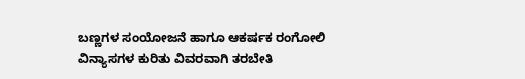ಬಣ್ಣಗಳ ಸಂಯೋಜನೆ ಹಾಗೂ ಆಕರ್ಷಕ ರಂಗೋಲಿ ವಿನ್ಯಾಸಗಳ ಕುರಿತು ವಿವರವಾಗಿ ತರಬೇತಿ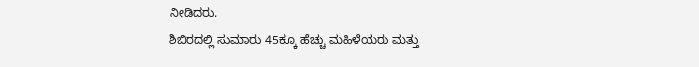ನೀಡಿದರು.
ಶಿಬಿರದಲ್ಲಿ ಸುಮಾರು 45ಕ್ಕೂ ಹೆಚ್ಚು ಮಹಿಳೆಯರು ಮತ್ತು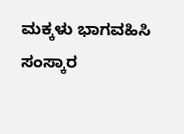ಮಕ್ಕಳು ಭಾಗವಹಿಸಿ ಸಂಸ್ಕಾರ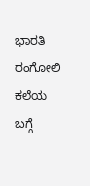ಭಾರತಿ ರಂಗೋಲಿ ಕಲೆಯ ಬಗ್ಗೆ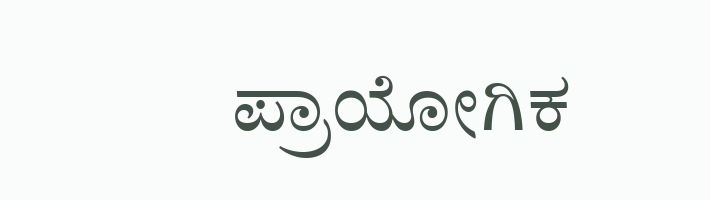ಪ್ರಾಯೋಗಿಕ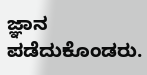ಜ್ಞಾನ ಪಡೆದುಕೊಂಡರು.